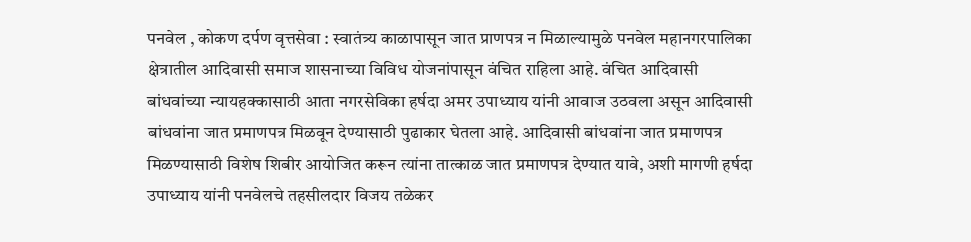पनवेल , कोकण दर्पण वृत्तसेवा : स्वातंत्र्य काळापासून जात प्राणपत्र न मिळाल्यामुळे पनवेल महानगरपालिका क्षेत्रातील आदिवासी समाज शासनाच्या विविध योजनांपासून वंचित राहिला आहे. वंचित आदिवासी बांधवांच्या न्यायहक्कासाठी आता नगरसेविका हर्षदा अमर उपाध्याय यांनी आवाज उठवला असून आदिवासी बांधवांना जात प्रमाणपत्र मिळवून देण्यासाठी पुढाकार घेतला आहे. आदिवासी बांधवांना जात प्रमाणपत्र मिळण्यासाठी विशेष शिबीर आयोजित करून त्यांना तात्काळ जात प्रमाणपत्र देण्यात यावे, अशी मागणी हर्षदा उपाध्याय यांनी पनवेलचे तहसीलदार विजय तळेकर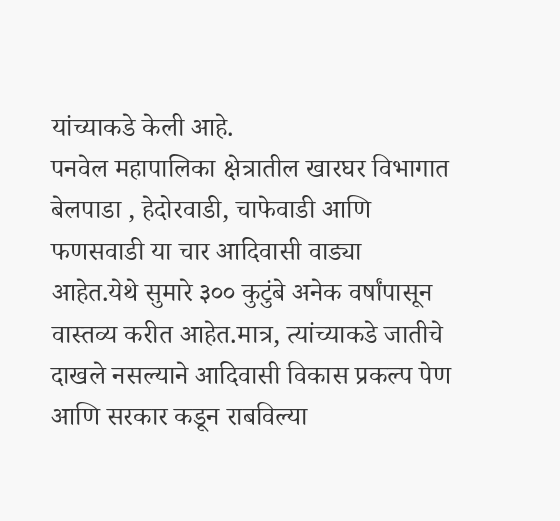यांच्याकडे केली आहे.
पनवेल महापालिका क्षेत्रातील खारघर विभागात बेलपाडा , हेदोरवाडी, चाफेवाडी आणि फणसवाडी या चार आदिवासी वाड्या आहेत.येथे सुमारे ३०० कुटुंबे अनेक वर्षांपासून वास्तव्य करीत आहेत.मात्र, त्यांच्याकडे जातीचे दाखले नसल्याने आदिवासी विकास प्रकल्प पेण आणि सरकार कडून राबविल्या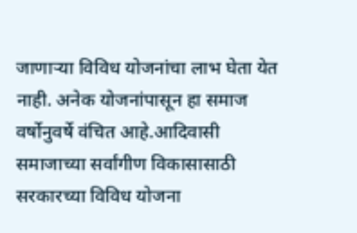जाणाऱ्या विविध योजनांचा लाभ घेता येत नाही. अनेक योजनांपासून हा समाज वर्षोनुवर्षे वंचित आहे.आदिवासी समाजाच्या सर्वांगीण विकासासाठी सरकारच्या विविध योजना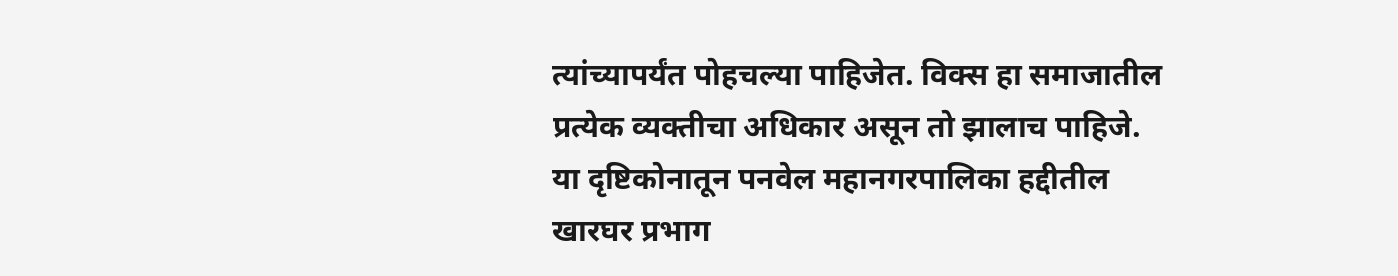त्यांच्यापर्यंत पोहचल्या पाहिजेत. विक्स हा समाजातील प्रत्येक व्यक्तीचा अधिकार असून तो झालाच पाहिजे.
या दृष्टिकोनातून पनवेल महानगरपालिका हद्दीतील खारघर प्रभाग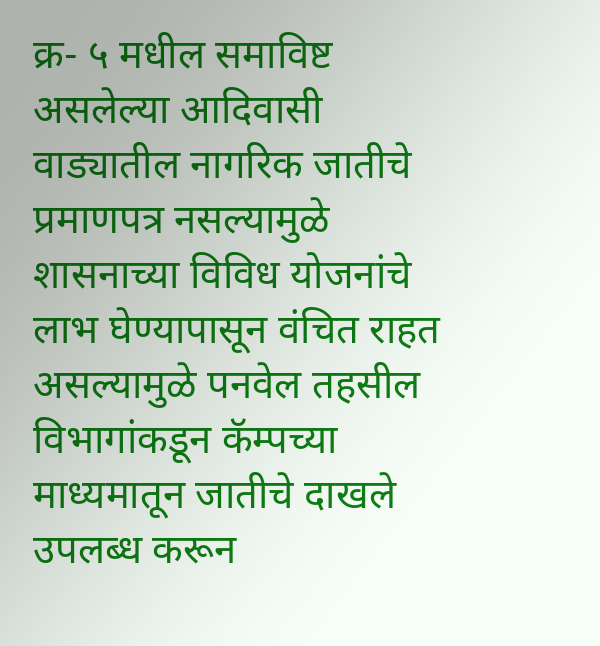क्र- ५ मधील समाविष्ट असलेल्या आदिवासी वाड्यातील नागरिक जातीचे प्रमाणपत्र नसल्यामुळे शासनाच्या विविध योजनांचे लाभ घेण्यापासून वंचित राहत असल्यामुळे पनवेल तहसील विभागांकडून कॅम्पच्या माध्यमातून जातीचे दाखले उपलब्ध करून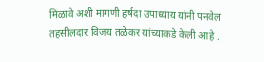मिळावे अशी मागणी हर्षदा उपाध्याय यांनी पनवेल तहसीलदार विजय तळेकर यांच्याकडे केली आहे .